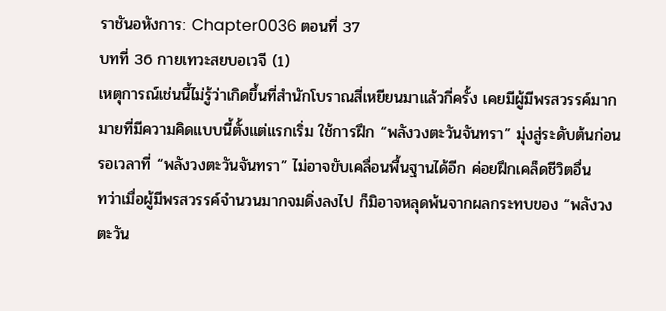ราชันอหังการ: Chapter0036 ตอนที่ 37
บทที่ 36 กายเทวะสยบอเวจี (1)
เหตุการณ์เช่นนี้ไม่รู้ว่าเกิดขึ้นที่สำนักโบราณสี่เหยียนมาแล้วกี่ครั้ง เคยมีผู้มีพรสวรรค์มากมายที่มีความคิดแบบนี้ตั้งแต่แรกเริ่ม ใช้การฝึก “พลังวงตะวันจันทรา” มุ่งสู่ระดับต้นก่อน รอเวลาที่ “พลังวงตะวันจันทรา” ไม่อาจขับเคลื่อนพื้นฐานได้อีก ค่อยฝึกเคล็ดชีวิตอื่น
ทว่าเมื่อผู้มีพรสวรรค์จำนวนมากจมดิ่งลงไป ก็มิอาจหลุดพ้นจากผลกระทบของ “พลังวงตะวัน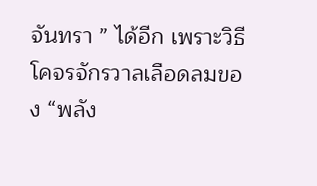จันทรา ” ได้อีก เพราะวิธีโคจรจักรวาลเลือดลมของ “พลัง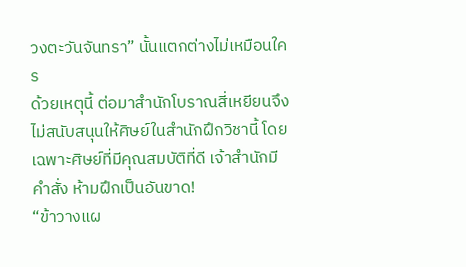วงตะวันจันทรา” นั้นแตกต่างไม่เหมือนใคร
ด้วยเหตุนี้ ต่อมาสำนักโบราณสี่เหยียนจึงไม่สนับสนุนให้ศิษย์ในสำนักฝึกวิชานี้ โดยเฉพาะศิษย์ที่มีคุณสมบัติที่ดี เจ้าสำนักมีคำสั่ง ห้ามฝึกเป็นอันขาด!
“ข้าวางแผ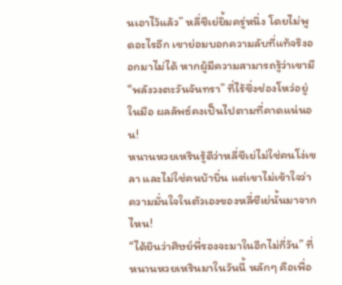นเอาไว้แล้ว” หลี่ชีเย่ยิ้มครู่หนึ่ง โดยไม่พูดอะไรอีก เขาย่อมบอกความลับที่แท้จริงออกมาไม่ได้ หากผู้มีความสามารถรู้ว่าเขามี “พลังวงตะวันจันทรา” ที่ไร้ซึ่งช่องโหว่อยู่ในมือ ผลลัพธ์คงเป็นไปตามที่คาดแน่นอน!
หนานหวยเหรินรู้ดีว่าหลี่ชีเย่ไม่ใช่คนโง่เขลา และไม่ใช่คนบ้าบิ่น แต่เขาไม่เข้าใจว่าความมั่นใจในตัวเองของหลี่ชีเย่นั้นมาจากไหน!
“ได้ยินว่าศิษย์พี่รองจะมาในอีกไม่กี่วัน” ที่หนานหวยเหรินมาในวันนี้ หลักๆ คือเพื่อ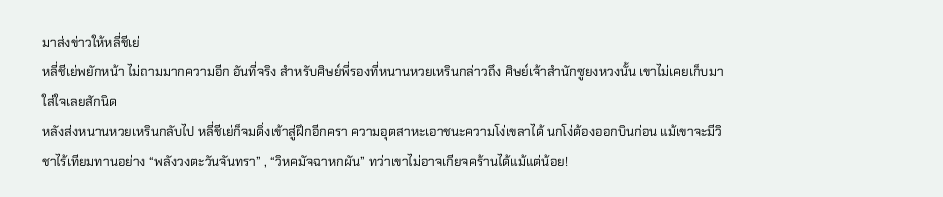มาส่งข่าวให้หลี่ชีเย่
หลี่ชีเย่พยักหน้า ไม่ถามมากความอีก อันที่จริง สำหรับศิษย์พี่รองที่หนานหวยเหรินกล่าวถึง ศิษย์เจ้าสำนักซูยงหวงนั้น เขาไม่เคยเก็บมาใส่ใจเลยสักนิด
หลังส่งหนานหวยเหรินกลับไป หลี่ชีเย่ก็จมดิ่งเข้าสู่ฝึกอีกครา ความอุตสาหะเอาชนะความโง่เขลาได้ นกโง่ต้องออกบินก่อน แม้เขาจะมีวิชาไร้เทียมทานอย่าง “พลังวงตะวันจันทรา” , “วิหคมัจฉาหกผัน” ทว่าเขาไม่อาจเกียจคร้านได้แม้แต่น้อย!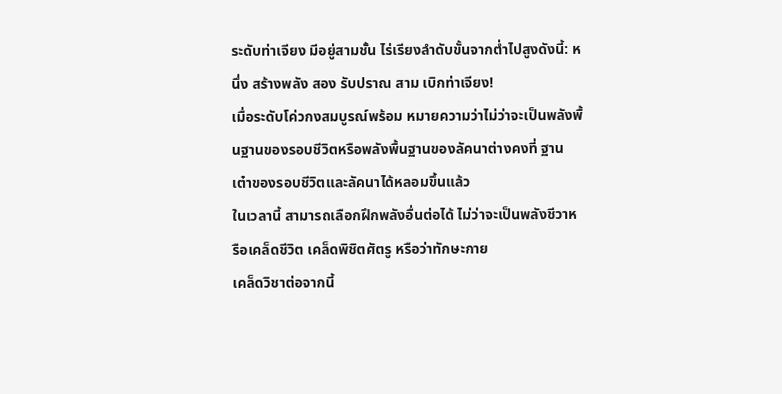ระดับท่าเจียง มีอยู่สามชั้น ไร่เรียงลำดับขั้นจากต่ำไปสูงดังนี้: หนึ่ง สร้างพลัง สอง รับปราณ สาม เบิกท่าเจียง!
เมื่อระดับโค่วกงสมบูรณ์พร้อม หมายความว่าไม่ว่าจะเป็นพลังพื้นฐานของรอบชีวิตหรือพลังพื้นฐานของลัคนาต่างคงที่ ฐานเต๋าของรอบชีวิตและลัคนาได้หลอมขึ้นแล้ว
ในเวลานี้ สามารถเลือกฝึกพลังอื่นต่อได้ ไม่ว่าจะเป็นพลังชีวาหรือเคล็ดชีวิต เคล็ดพิชิตศัตรู หรือว่าทักษะกาย
เคล็ดวิชาต่อจากนี้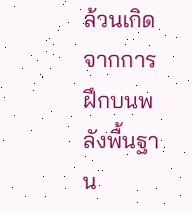ล้วนเกิดจากการฝึกบนพลังพื้นฐาน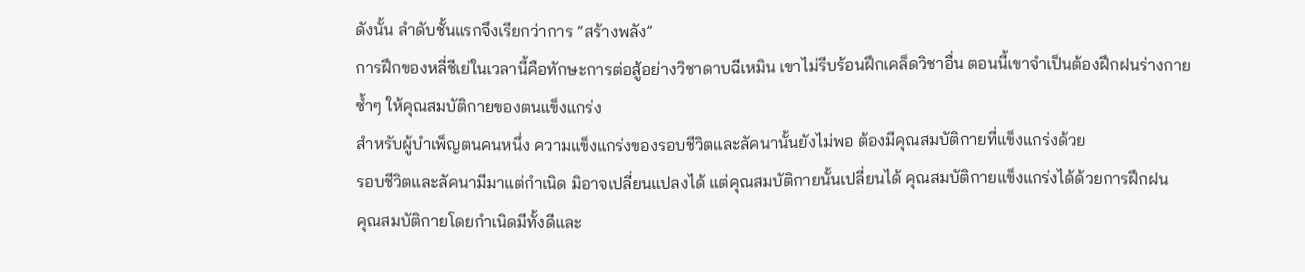ดังนั้น ลำดับชั้นแรกจึงเรียกว่าการ “สร้างพลัง”
การฝึกของหลี่ชีเย่ในเวลานี้คือทักษะการต่อสู้อย่างวิชาดาบฉีเหมิน เขาไม่รีบร้อนฝึกเคล็ดวิชาอื่น ตอนนี้เขาจำเป็นต้องฝึกฝนร่างกายซ้ำๆ ให้คุณสมบัติกายของตนแข็งแกร่ง
สำหรับผู้บำเพ็ญตนคนหนึ่ง ความแข็งแกร่งของรอบชีวิตและลัคนานั้นยังไม่พอ ต้องมีคุณสมบัติกายที่แข็งแกร่งด้วย
รอบชีวิตและลัคนามีมาแต่กำเนิด มิอาจเปลี่ยนแปลงได้ แต่คุณสมบัติกายนั้นเปลี่ยนได้ คุณสมบัติกายแข็งแกร่งได้ด้วยการฝึกฝน
คุณสมบัติกายโดยกำเนิดมีทั้งดีและ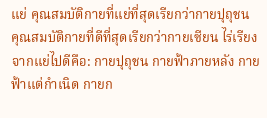แย่ คุณสมบัติกายที่แย่ที่สุดเรียกว่ากายปุถุชน คุณสมบัติกายที่ดีที่สุดเรียกว่ากายเซียน ไร่เรียงจากแย่ไปดีคือ: กายปุถุชน กายฟ้าภายหลัง กายฟ้าแต่กำเนิด กายก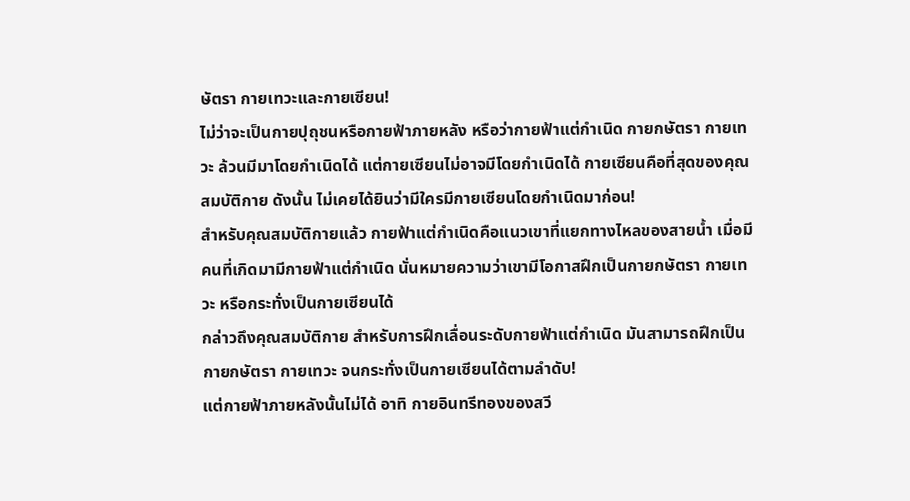ษัตรา กายเทวะและกายเซียน!
ไม่ว่าจะเป็นกายปุถุชนหรือกายฟ้าภายหลัง หรือว่ากายฟ้าแต่กำเนิด กายกษัตรา กายเทวะ ล้วนมีมาโดยกำเนิดได้ แต่กายเซียนไม่อาจมีโดยกำเนิดได้ กายเซียนคือที่สุดของคุณสมบัติกาย ดังนั้น ไม่เคยได้ยินว่ามีใครมีกายเซียนโดยกำเนิดมาก่อน!
สำหรับคุณสมบัติกายแล้ว กายฟ้าแต่กำเนิดคือแนวเขาที่แยกทางไหลของสายน้ำ เมื่อมีคนที่เกิดมามีกายฟ้าแต่กำเนิด นั่นหมายความว่าเขามีโอกาสฝึกเป็นกายกษัตรา กายเทวะ หรือกระทั่งเป็นกายเซียนได้
กล่าวถึงคุณสมบัติกาย สำหรับการฝึกเลื่อนระดับกายฟ้าแต่กำเนิด มันสามารถฝึกเป็นกายกษัตรา กายเทวะ จนกระทั่งเป็นกายเซียนได้ตามลำดับ!
แต่กายฟ้าภายหลังนั้นไม่ได้ อาทิ กายอินทรีทองของสวี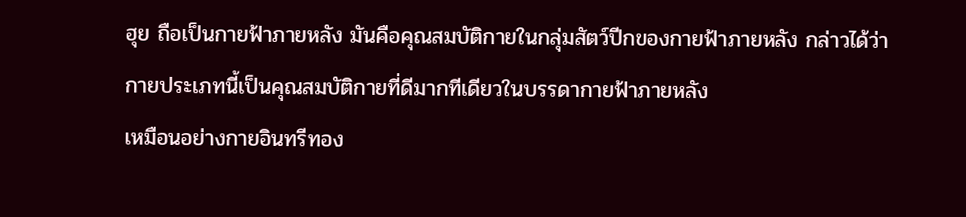ฮุย ถือเป็นกายฟ้าภายหลัง มันคือคุณสมบัติกายในกลุ่มสัตว์ปีกของกายฟ้าภายหลัง กล่าวได้ว่า กายประเภทนี้เป็นคุณสมบัติกายที่ดีมากทีเดียวในบรรดากายฟ้าภายหลัง
เหมือนอย่างกายอินทรีทอง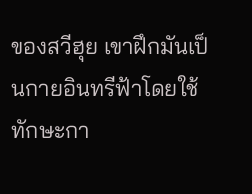ของสวีฮุย เขาฝึกมันเป็นกายอินทรีฟ้าโดยใช้ทักษะกา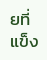ยที่แข็ง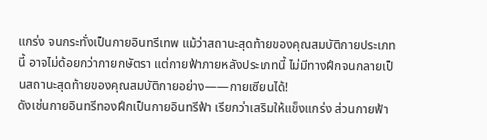แกร่ง จนกระทั่งเป็นกายอินทรีเทพ แม้ว่าสถานะสุดท้ายของคุณสมบัติกายประเภทนี้ อาจไม่ด้อยกว่ากายกษัตรา แต่กายฟ้าภายหลังประเภทนี้ ไม่มีทางฝึกจนกลายเป็นสถานะสุดท้ายของคุณสมบัติกายอย่าง——กายเซียนได้!
ดังเช่นกายอินทรีทองฝึกเป็นกายอินทรีฟ้า เรียกว่าเสริมให้แข็งแกร่ง ส่วนกายฟ้า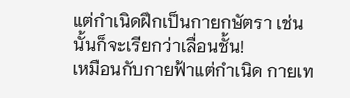แต่กำเนิดฝึกเป็นกายกษัตรา เช่นนั้นก็จะเรียกว่าเลื่อนชั้น!
เหมือนกับกายฟ้าแต่กำเนิด กายเท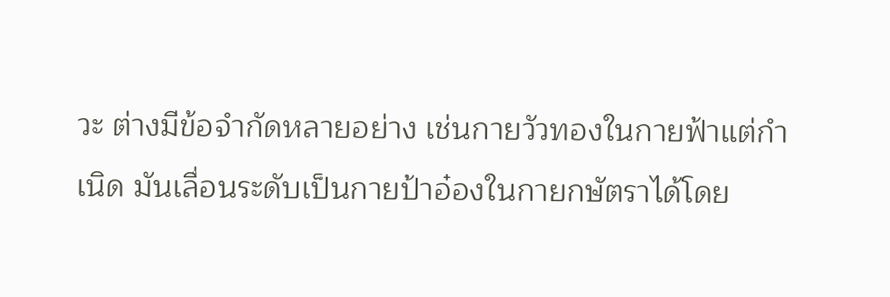วะ ต่างมีข้อจํากัดหลายอย่าง เช่นกายวัวทองในกายฟ้าแต่กำเนิด มันเลื่อนระดับเป็นกายป้าอ๋องในกายกษัตราได้โดย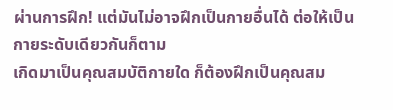ผ่านการฝึก! แต่มันไม่อาจฝึกเป็นกายอื่นได้ ต่อให้เป็นกายระดับเดียวกันก็ตาม
เกิดมาเป็นคุณสมบัติกายใด ก็ต้องฝึกเป็นคุณสม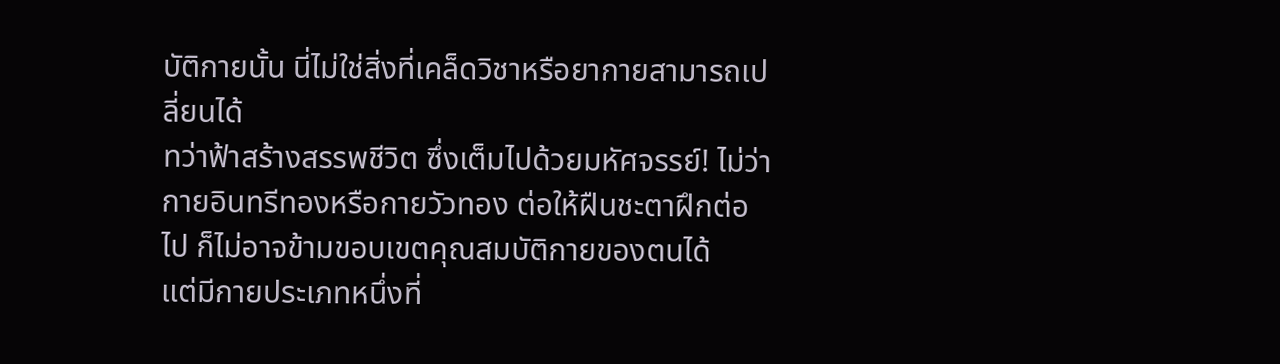บัติกายนั้น นี่ไม่ใช่สิ่งที่เคล็ดวิชาหรือยากายสามารถเปลี่ยนได้
ทว่าฟ้าสร้างสรรพชีวิต ซึ่งเต็มไปด้วยมหัศจรรย์! ไม่ว่ากายอินทรีทองหรือกายวัวทอง ต่อให้ฝืนชะตาฝึกต่อไป ก็ไม่อาจข้ามขอบเขตคุณสมบัติกายของตนได้
แต่มีกายประเภทหนึ่งที่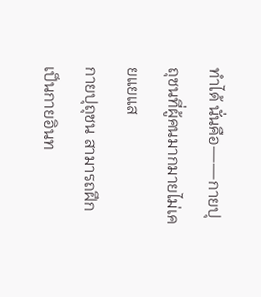ทำได้ นั่นคือ——กายปุถุชนที่ผู้คนมากมายไม่เคยแยแส
กายปุถุชน สามารถฝึกเป็นกายอินท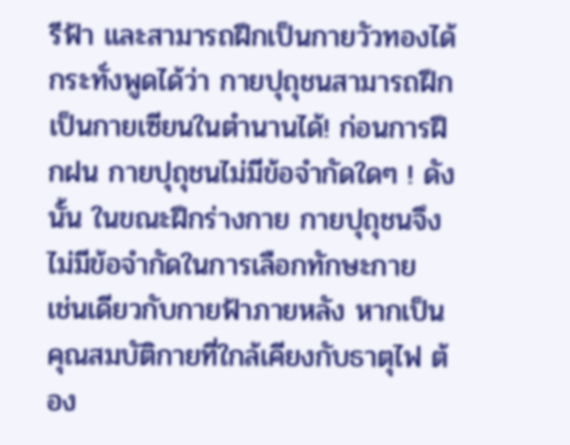รีฟ้า และสามารถฝึกเป็นกายวัวทองได้ กระทั่งพูดได้ว่า กายปุถุชนสามารถฝึกเป็นกายเซียนในตำนานได้! ก่อนการฝึกฝน กายปุถุชนไม่มีข้อจํากัดใดๆ ! ดังนั้น ในขณะฝึกร่างกาย กายปุถุชนจึงไม่มีข้อจำกัดในการเลือกทักษะกาย
เช่นเดียวกับกายฟ้าภายหลัง หากเป็นคุณสมบัติกายที่ใกล้เคียงกับธาตุไฟ ต้อง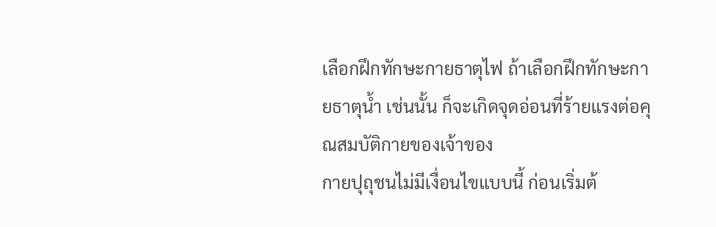เลือกฝึกทักษะกายธาตุไฟ ถ้าเลือกฝึกทักษะกายธาตุน้ำ เช่นนั้น ก็จะเกิดจุดอ่อนที่ร้ายแรงต่อคุณสมบัติกายของเจ้าของ
กายปุถุชนไม่มีเงื่อนไขแบบนี้ ก่อนเริ่มต้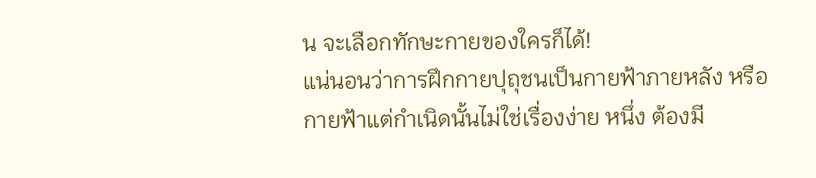น จะเลือกทักษะกายของใครก็ได้!
แน่นอนว่าการฝึกกายปุถุชนเป็นกายฟ้าภายหลัง หรือกายฟ้าแต่กำเนิดนั้นไม่ใช่เรื่องง่าย หนึ่ง ต้องมี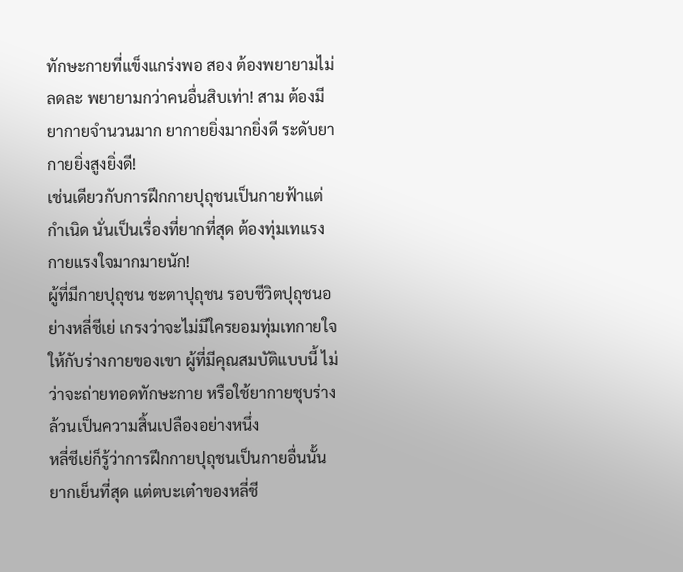ทักษะกายที่แข็งแกร่งพอ สอง ต้องพยายามไม่ลดละ พยายามกว่าคนอื่นสิบเท่า! สาม ต้องมียากายจำนวนมาก ยากายยิ่งมากยิ่งดี ระดับยากายยิ่งสูงยิ่งดี!
เช่นเดียวกับการฝึกกายปุถุชนเป็นกายฟ้าแต่กำเนิด นั่นเป็นเรื่องที่ยากที่สุด ต้องทุ่มเทแรงกายแรงใจมากมายนัก!
ผู้ที่มีกายปุถุชน ชะตาปุถุชน รอบชีวิตปุถุชนอย่างหลี่ชีเย่ เกรงว่าจะไม่มีใครยอมทุ่มเทกายใจให้กับร่างกายของเขา ผู้ที่มีคุณสมบัติแบบนี้ ไม่ว่าจะถ่ายทอดทักษะกาย หรือใช้ยากายชุบร่าง ล้วนเป็นความสิ้นเปลืองอย่างหนึ่ง
หลี่ชีเย่ก็รู้ว่าการฝึกกายปุถุชนเป็นกายอื่นนั้นยากเย็นที่สุด แต่ตบะเต๋าของหลี่ชี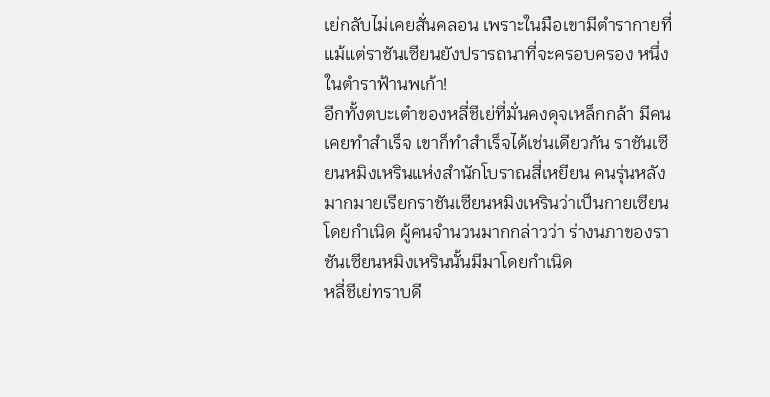เย่กลับไม่เคยสั่นคลอน เพราะในมือเขามีตำรากายที่แม้แต่ราชันเซียนยังปรารถนาที่จะครอบครอง หนึ่งในตำราฟ้านพเก้า!
อีกทั้งตบะเต๋าของหลี่ชีเย่ที่มั่นคงดุจเหล็กกล้า มีคนเคยทำสำเร็จ เขาก็ทำสำเร็จได้เช่นเดียวกัน ราชันเซียนหมิงเหรินแห่งสำนักโบราณสี่เหยียน คนรุ่นหลังมากมายเรียกราชันเซียนหมิงเหรินว่าเป็นกายเซียนโดยกำเนิด ผู้คนจำนวนมากกล่าวว่า ร่างนภาของราชันเซียนหมิงเหรินนั้นมีมาโดยกำเนิด
หลี่ชีเย่ทราบดี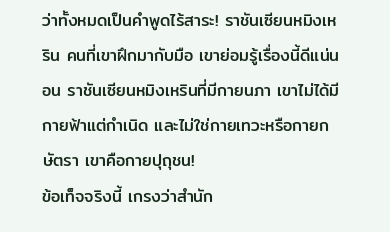ว่าทั้งหมดเป็นคำพูดไร้สาระ! ราชันเซียนหมิงเหริน คนที่เขาฝึกมากับมือ เขาย่อมรู้เรื่องนี้ดีแน่นอน ราชันเซียนหมิงเหรินที่มีกายนภา เขาไม่ได้มีกายฟ้าแต่กำเนิด และไม่ใช่กายเทวะหรือกายกษัตรา เขาคือกายปุถุชน!
ข้อเท็จจริงนี้ เกรงว่าสำนัก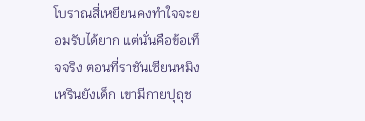โบราณสี่เหยียนคงทำใจจะยอมรับได้ยาก แต่นั่นคือข้อเท็จจริง ตอนที่ราชันเซียนหมิงเหรินยังเด็ก เขามีกายปุถุช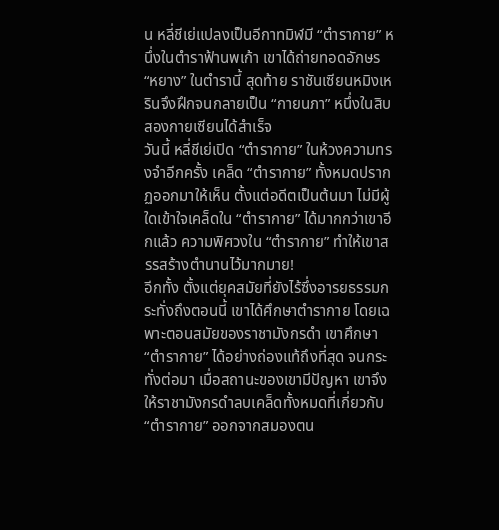น หลี่ชีเย่แปลงเป็นอีกาทมิฬมี “ตำรากาย” หนึ่งในตำราฟ้านพเก้า เขาได้ถ่ายทอดอักษร “หยาง” ในตำรานี้ สุดท้าย ราชันเซียนหมิงเหรินจึงฝึกจนกลายเป็น “กายนภา” หนึ่งในสิบสองกายเซียนได้สำเร็จ
วันนี้ หลี่ชีเย่เปิด “ตำรากาย” ในห้วงความทรงจำอีกครั้ง เคล็ด “ตำรากาย” ทั้งหมดปรากฏออกมาให้เห็น ตั้งแต่อดีตเป็นต้นมา ไม่มีผู้ใดเข้าใจเคล็ดใน “ตำรากาย” ได้มากกว่าเขาอีกแล้ว ความพิศวงใน “ตำรากาย” ทำให้เขาสรรสร้างตำนานไว้มากมาย!
อีกทั้ง ตั้งแต่ยุคสมัยที่ยังไร้ซึ่งอารยธรรมกระทั่งถึงตอนนี้ เขาได้ศึกษาตำรากาย โดยเฉพาะตอนสมัยของราชามังกรดำ เขาศึกษา “ตำรากาย” ได้อย่างถ่องแท้ถึงที่สุด จนกระทั่งต่อมา เมื่อสถานะของเขามีปัญหา เขาจึงให้ราชามังกรดำลบเคล็ดทั้งหมดที่เกี่ยวกับ “ตำรากาย” ออกจากสมองตน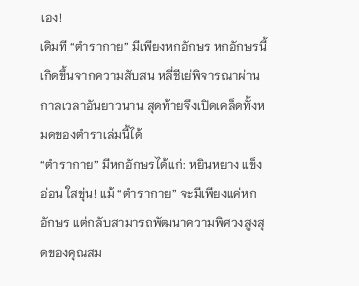เอง!
เดิมที “ตำรากาย” มีเพียงหกอักษร หกอักษรนี้เกิดขึ้นจากความสับสน หลี่ชีเย่พิจารณาผ่านกาลเวลาอันยาวนาน สุดท้ายจึงเปิดเคล็ดทั้งหมดของตำราเล่มนี้ได้
“ตำรากาย” มีหกอักษรได้แก่: หยินหยาง แข็งอ่อน ใสขุ่น! แม้ “ตำรากาย” จะมีเพียงแค่หกอักษร แต่กลับสามารถพัฒนาความพิศวงสูงสุดของคุณสม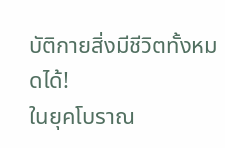บัติกายสิ่งมีชีวิตทั้งหมดได้!
ในยุคโบราณ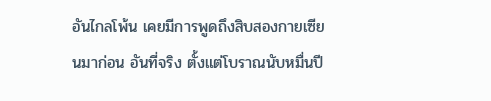อันไกลโพ้น เคยมีการพูดถึงสิบสองกายเซียนมาก่อน อันที่จริง ตั้งแต่โบราณนับหมื่นปี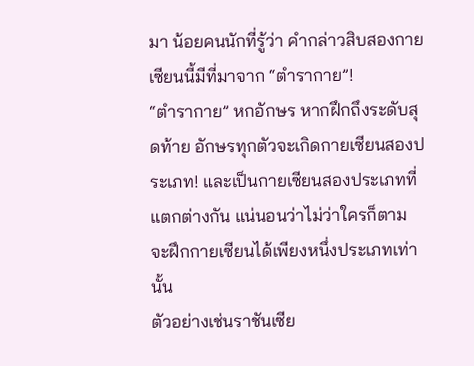มา น้อยคนนักที่รู้ว่า คำกล่าวสิบสองกายเซียนนี้มีที่มาจาก “ตำรากาย”!
“ตำรากาย” หกอักษร หากฝึกถึงระดับสุดท้าย อักษรทุกตัวจะเกิดกายเซียนสองประเภท! และเป็นกายเซียนสองประเภทที่แตกต่างกัน แน่นอนว่าไม่ว่าใครก็ตาม จะฝึกกายเซียนได้เพียงหนึ่งประเภทเท่านั้น
ตัวอย่างเช่นราชันเซีย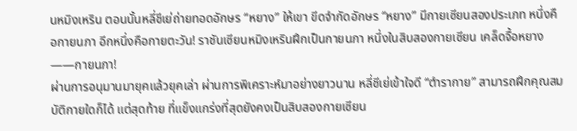นหมิงเหริน ตอนนั้นหลี่ชีเย่ถ่ายทอดอักษร “หยาง” ให้เขา ขีดจำกัดอักษร “หยาง” มีกายเซียนสองประเภท หนึ่งคือกายนภา อีกหนึ่งคือกายตะวัน! ราชันเซียนหมิงเหรินฝึกเป็นกายนภา หนึ่งในสิบสองกายเซียน เคล็ดจื้อหยาง——กายนภา!
ผ่านการอนุมานมายุคแล้วยุคเล่า ผ่านการพิเคราะห์มาอย่างยาวนาน หลี่ชีเย่เข้าใจดี “ตำรากาย” สามารถฝึกคุณสมบัติกายใดก็ได้ แต่สุดท้าย ที่แข็งแกร่งที่สุดยังคงเป็นสิบสองกายเซียน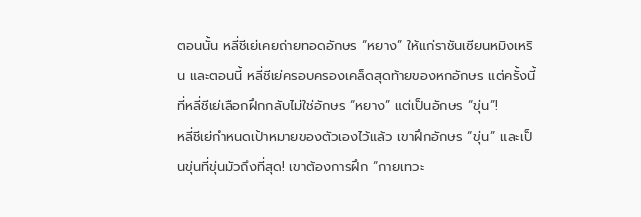ตอนนั้น หลี่ชีเย่เคยถ่ายทอดอักษร “หยาง” ให้แก่ราชันเซียนหมิงเหริน และตอนนี้ หลี่ชีเย่ครอบครองเคล็ดสุดท้ายของหกอักษร แต่ครั้งนี้ ที่หลี่ชีเย่เลือกฝึกกลับไม่ใช่อักษร “หยาง” แต่เป็นอักษร “ขุ่น”!
หลี่ชีเย่กำหนดเป้าหมายของตัวเองไว้แล้ว เขาฝึกอักษร “ขุ่น” และเป็นขุ่นที่ขุ่นมัวถึงที่สุด! เขาต้องการฝึก “กายเทวะ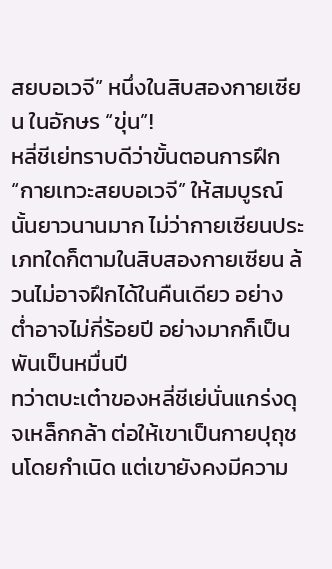สยบอเวจี” หนึ่งในสิบสองกายเซียน ในอักษร “ขุ่น”!
หลี่ชีเย่ทราบดีว่าขั้นตอนการฝึก “กายเทวะสยบอเวจี” ให้สมบูรณ์นั้นยาวนานมาก ไม่ว่ากายเซียนประเภทใดก็ตามในสิบสองกายเซียน ล้วนไม่อาจฝึกได้ในคืนเดียว อย่างต่ำอาจไม่กี่ร้อยปี อย่างมากก็เป็นพันเป็นหมื่นปี
ทว่าตบะเต๋าของหลี่ชีเย่นั่นแกร่งดุจเหล็กกล้า ต่อให้เขาเป็นกายปุถุชนโดยกำเนิด แต่เขายังคงมีความ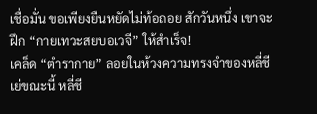เชื่อมั่น ขอเพียงยืนหยัดไม่ท้อถอย สักวันหนึ่ง เขาจะฝึก “กายเทวะสยบอเวจี” ให้สำเร็จ!
เคล็ด “ตำรากาย” ลอยในห้วงความทรงจำของหลี่ชีเย่ขณะนี้ หลี่ชี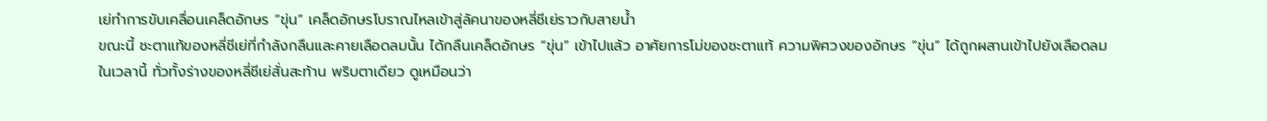เย่ทำการขับเคลื่อนเคล็ดอักษร “ขุ่น” เคล็ดอักษรโบราณไหลเข้าสู่ลัคนาของหลี่ชีเย่ราวกับสายน้ำ
ขณะนี้ ชะตาแท้ของหลี่ชีเย่ที่กำลังกลืนและคายเลือดลมนั้น ได้กลืนเคล็ดอักษร “ขุ่น” เข้าไปแล้ว อาศัยการโม่ของชะตาแท้ ความพิศวงของอักษร “ขุ่น” ได้ถูกผสานเข้าไปยังเลือดลม
ในเวลานี้ ทั่วทั้งร่างของหลี่ชีเย่สั่นสะท้าน พริบตาเดียว ดูเหมือนว่า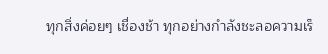ทุกสิ่งค่อยๆ เชื่องช้า ทุกอย่างกำลังชะลอความเร็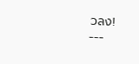วลง!
---